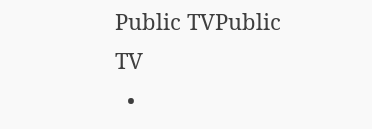Public TVPublic TV
  •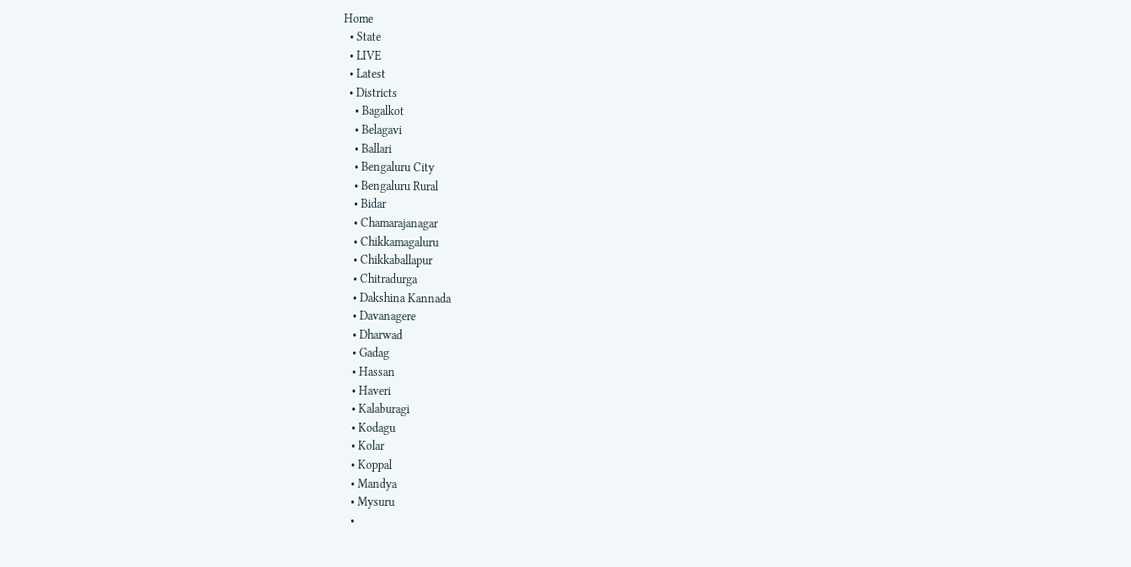Home
  • State
  • LIVE
  • Latest
  • Districts
    • Bagalkot
    • Belagavi
    • Ballari
    • Bengaluru City
    • Bengaluru Rural
    • Bidar
    • Chamarajanagar
    • Chikkamagaluru
    • Chikkaballapur
    • Chitradurga
    • Dakshina Kannada
    • Davanagere
    • Dharwad
    • Gadag
    • Hassan
    • Haveri
    • Kalaburagi
    • Kodagu
    • Kolar
    • Koppal
    • Mandya
    • Mysuru
    •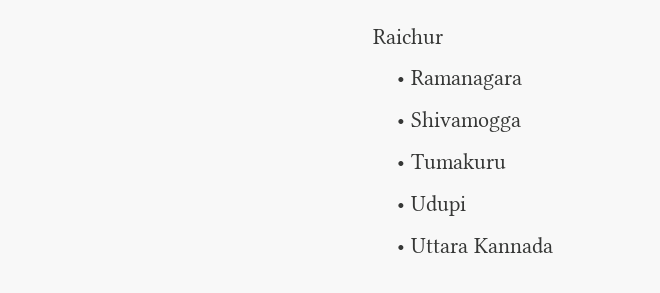Raichur
    • Ramanagara
    • Shivamogga
    • Tumakuru
    • Udupi
    • Uttara Kannada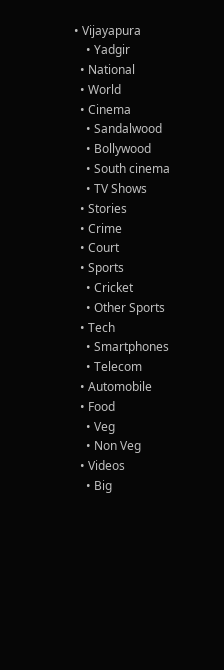• Vijayapura
    • Yadgir
  • National
  • World
  • Cinema
    • Sandalwood
    • Bollywood
    • South cinema
    • TV Shows
  • Stories
  • Crime
  • Court
  • Sports
    • Cricket
    • Other Sports
  • Tech
    • Smartphones
    • Telecom
  • Automobile
  • Food
    • Veg
    • Non Veg
  • Videos
    • Big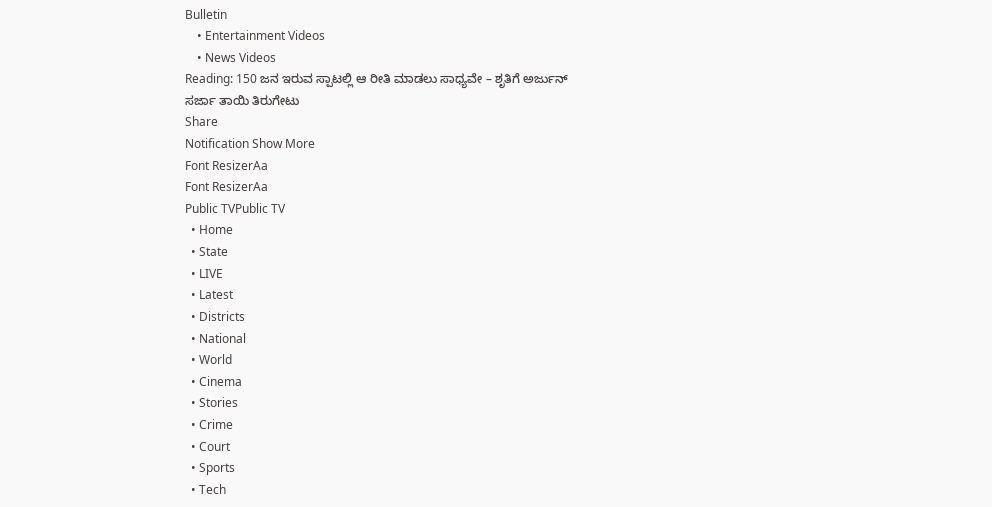Bulletin
    • Entertainment Videos
    • News Videos
Reading: 150 ಜನ ಇರುವ ಸ್ಪಾಟಲ್ಲಿ ಆ ರೀತಿ ಮಾಡಲು ಸಾಧ್ಯವೇ – ಶೃತಿಗೆ ಅರ್ಜುನ್ ಸರ್ಜಾ ತಾಯಿ ತಿರುಗೇಟು
Share
Notification Show More
Font ResizerAa
Font ResizerAa
Public TVPublic TV
  • Home
  • State
  • LIVE
  • Latest
  • Districts
  • National
  • World
  • Cinema
  • Stories
  • Crime
  • Court
  • Sports
  • Tech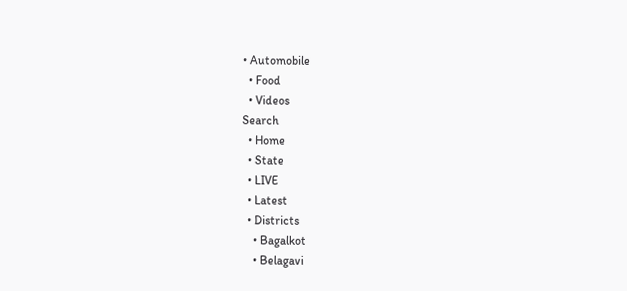• Automobile
  • Food
  • Videos
Search
  • Home
  • State
  • LIVE
  • Latest
  • Districts
    • Bagalkot
    • Belagavi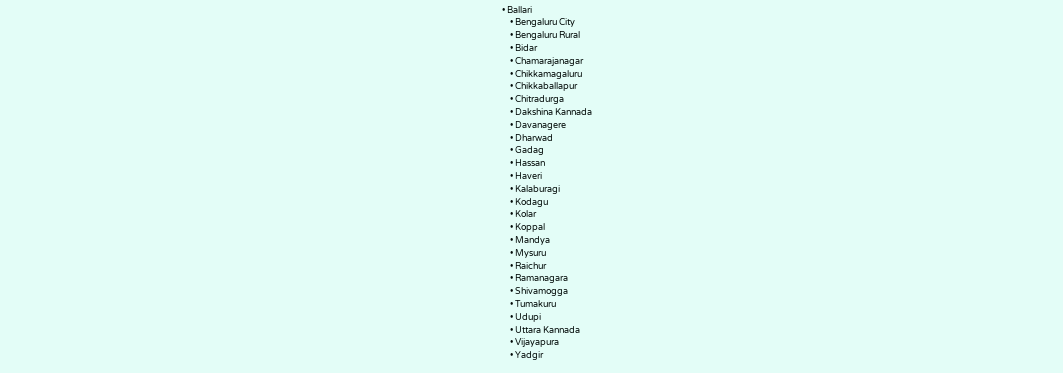• Ballari
    • Bengaluru City
    • Bengaluru Rural
    • Bidar
    • Chamarajanagar
    • Chikkamagaluru
    • Chikkaballapur
    • Chitradurga
    • Dakshina Kannada
    • Davanagere
    • Dharwad
    • Gadag
    • Hassan
    • Haveri
    • Kalaburagi
    • Kodagu
    • Kolar
    • Koppal
    • Mandya
    • Mysuru
    • Raichur
    • Ramanagara
    • Shivamogga
    • Tumakuru
    • Udupi
    • Uttara Kannada
    • Vijayapura
    • Yadgir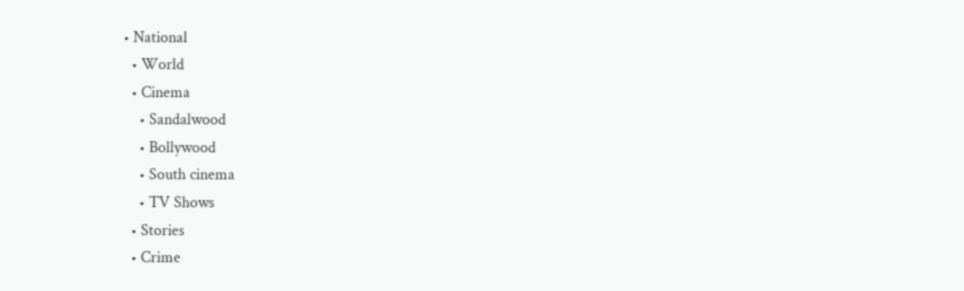• National
  • World
  • Cinema
    • Sandalwood
    • Bollywood
    • South cinema
    • TV Shows
  • Stories
  • Crime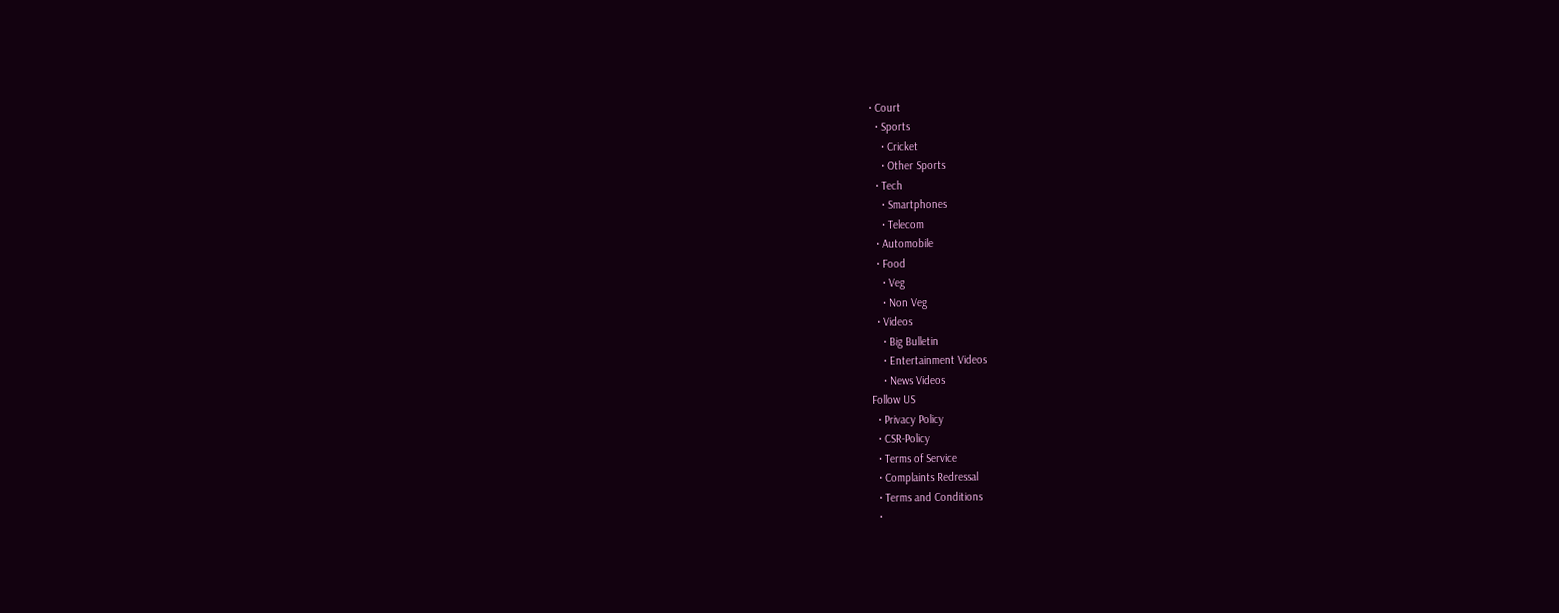• Court
  • Sports
    • Cricket
    • Other Sports
  • Tech
    • Smartphones
    • Telecom
  • Automobile
  • Food
    • Veg
    • Non Veg
  • Videos
    • Big Bulletin
    • Entertainment Videos
    • News Videos
Follow US
  • Privacy Policy
  • CSR-Policy
  • Terms of Service
  • Complaints Redressal
  • Terms and Conditions
  •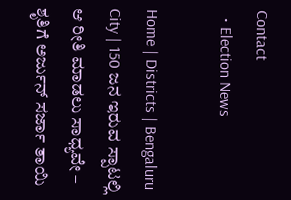Contact
  • Election News

Home | Districts | Bengaluru City | 150 ಜನ ಇರುವ ಸ್ಪಾಟಲ್ಲಿ ಆ ರೀತಿ ಮಾಡಲು ಸಾಧ್ಯವೇ – ಶೃತಿಗೆ ಅರ್ಜುನ್ ಸರ್ಜಾ ತಾಯಿ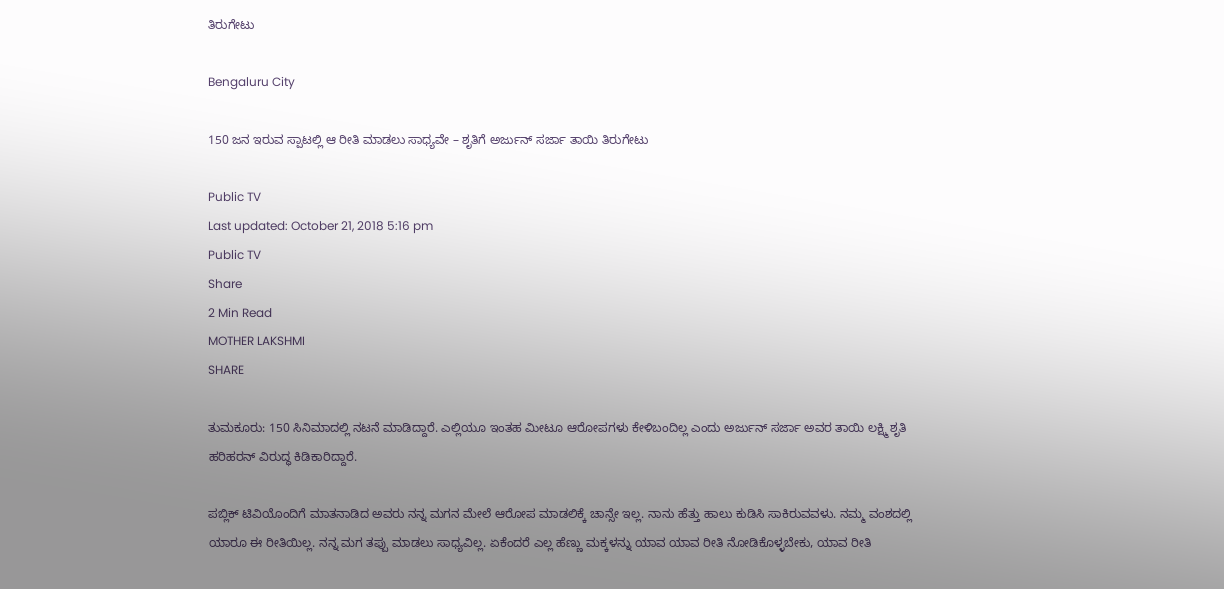ತಿರುಗೇಟು

Bengaluru City

150 ಜನ ಇರುವ ಸ್ಪಾಟಲ್ಲಿ ಆ ರೀತಿ ಮಾಡಲು ಸಾಧ್ಯವೇ – ಶೃತಿಗೆ ಅರ್ಜುನ್ ಸರ್ಜಾ ತಾಯಿ ತಿರುಗೇಟು

Public TV
Last updated: October 21, 2018 5:16 pm
Public TV
Share
2 Min Read
MOTHER LAKSHMI
SHARE

ತುಮಕೂರು: 150 ಸಿನಿಮಾದಲ್ಲಿ ನಟನೆ ಮಾಡಿದ್ದಾರೆ. ಎಲ್ಲಿಯೂ ಇಂತಹ ಮೀಟೂ ಆರೋಪಗಳು ಕೇಳಿಬಂದಿಲ್ಲ ಎಂದು ಅರ್ಜುನ್ ಸರ್ಜಾ ಅವರ ತಾಯಿ ಲಕ್ಷ್ಮಿ ಶೃತಿ ಹರಿಹರನ್ ವಿರುದ್ಧ ಕಿಡಿಕಾರಿದ್ದಾರೆ.

ಪಬ್ಲಿಕ್ ಟಿವಿಯೊಂದಿಗೆ ಮಾತನಾಡಿದ ಅವರು ನನ್ನ ಮಗನ ಮೇಲೆ ಆರೋಪ ಮಾಡಲಿಕ್ಕೆ ಚಾನ್ಸೇ ಇಲ್ಲ. ನಾನು ಹೆತ್ತು ಹಾಲು ಕುಡಿಸಿ ಸಾಕಿರುವವಳು. ನಮ್ಮ ವಂಶದಲ್ಲಿ ಯಾರೂ ಈ ರೀತಿಯಿಲ್ಲ. ನನ್ನ ಮಗ ತಪ್ಪು ಮಾಡಲು ಸಾಧ್ಯವಿಲ್ಲ. ಏಕೆಂದರೆ ಎಲ್ಲ ಹೆಣ್ಣು ಮಕ್ಕಳನ್ನು ಯಾವ ಯಾವ ರೀತಿ ನೋಡಿಕೊಳ್ಳಬೇಕು, ಯಾವ ರೀತಿ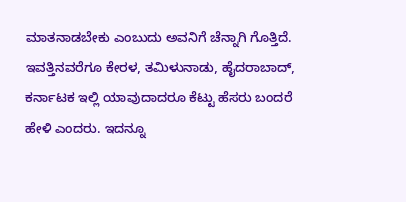ಮಾತನಾಡಬೇಕು ಎಂಬುದು ಅವನಿಗೆ ಚೆನ್ನಾಗಿ ಗೊತ್ತಿದೆ. ಇವತ್ತಿನವರೆಗೂ ಕೇರಳ, ತಮಿಳುನಾಡು, ಹೈದರಾಬಾದ್, ಕರ್ನಾಟಕ ಇಲ್ಲಿ ಯಾವುದಾದರೂ ಕೆಟ್ಟು ಹೆಸರು ಬಂದರೆ ಹೇಳಿ ಎಂದರು. ಇದನ್ನೂ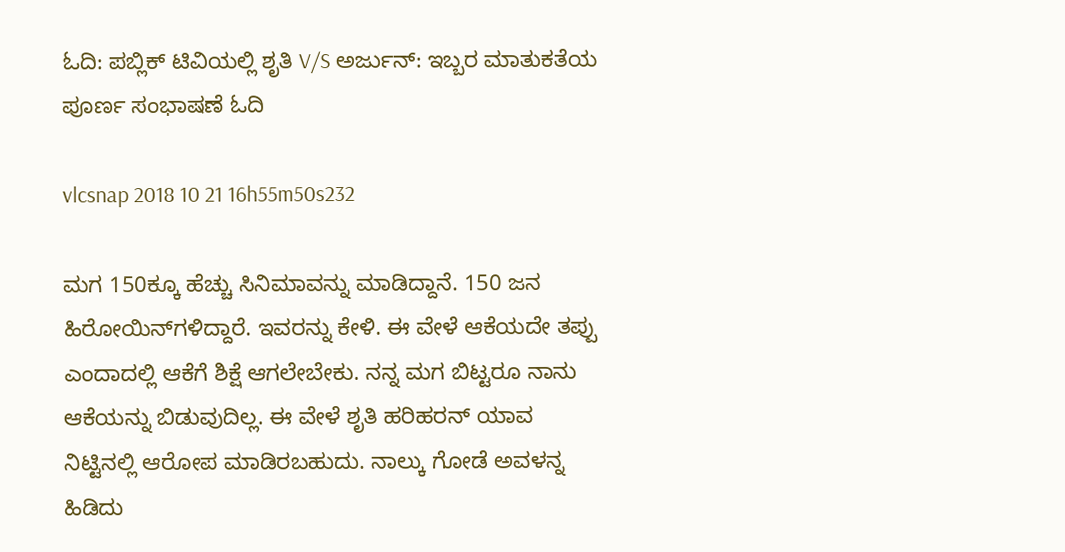ಓದಿ: ಪಬ್ಲಿಕ್ ಟಿವಿಯಲ್ಲಿ ಶೃತಿ V/S ಅರ್ಜುನ್: ಇಬ್ಬರ ಮಾತುಕತೆಯ ಪೂರ್ಣ ಸಂಭಾಷಣೆ ಓದಿ

vlcsnap 2018 10 21 16h55m50s232

ಮಗ 150ಕ್ಕೂ ಹೆಚ್ಚು ಸಿನಿಮಾವನ್ನು ಮಾಡಿದ್ದಾನೆ. 150 ಜನ ಹಿರೋಯಿನ್‍ಗಳಿದ್ದಾರೆ. ಇವರನ್ನು ಕೇಳಿ. ಈ ವೇಳೆ ಆಕೆಯದೇ ತಪ್ಪು ಎಂದಾದಲ್ಲಿ ಆಕೆಗೆ ಶಿಕ್ಷೆ ಆಗಲೇಬೇಕು. ನನ್ನ ಮಗ ಬಿಟ್ಟರೂ ನಾನು ಆಕೆಯನ್ನು ಬಿಡುವುದಿಲ್ಲ. ಈ ವೇಳೆ ಶೃತಿ ಹರಿಹರನ್ ಯಾವ ನಿಟ್ಟಿನಲ್ಲಿ ಆರೋಪ ಮಾಡಿರಬಹುದು. ನಾಲ್ಕು ಗೋಡೆ ಅವಳನ್ನ ಹಿಡಿದು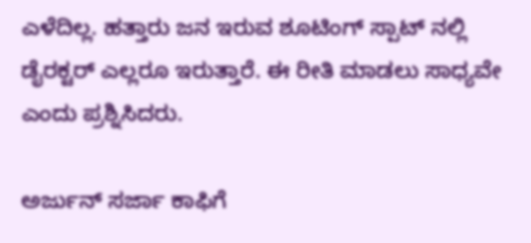ಎಳೆದಿಲ್ಲ. ಹತ್ತಾರು ಜನ ಇರುವ ಶೂಟಿಂಗ್ ಸ್ಪಾಟ್ ನಲ್ಲಿ ಡೈರಕ್ಟರ್ ಎಲ್ಲರೂ ಇರುತ್ತಾರೆ. ಈ ರೀತಿ ಮಾಡಲು ಸಾಧ್ಯವೇ ಎಂದು ಪ್ರಶ್ನಿಸಿದರು.

ಅರ್ಜುನ್ ಸರ್ಜಾ ಕಾಫಿಗೆ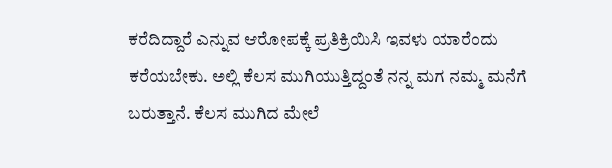ಕರೆದಿದ್ದಾರೆ ಎನ್ನುವ ಆರೋಪಕ್ಕೆ ಪ್ರತಿಕ್ರಿಯಿಸಿ ಇವಳು ಯಾರೆಂದು ಕರೆಯಬೇಕು. ಅಲ್ಲಿ ಕೆಲಸ ಮುಗಿಯುತ್ತಿದ್ದಂತೆ ನನ್ನ ಮಗ ನಮ್ಮ ಮನೆಗೆ ಬರುತ್ತಾನೆ. ಕೆಲಸ ಮುಗಿದ ಮೇಲೆ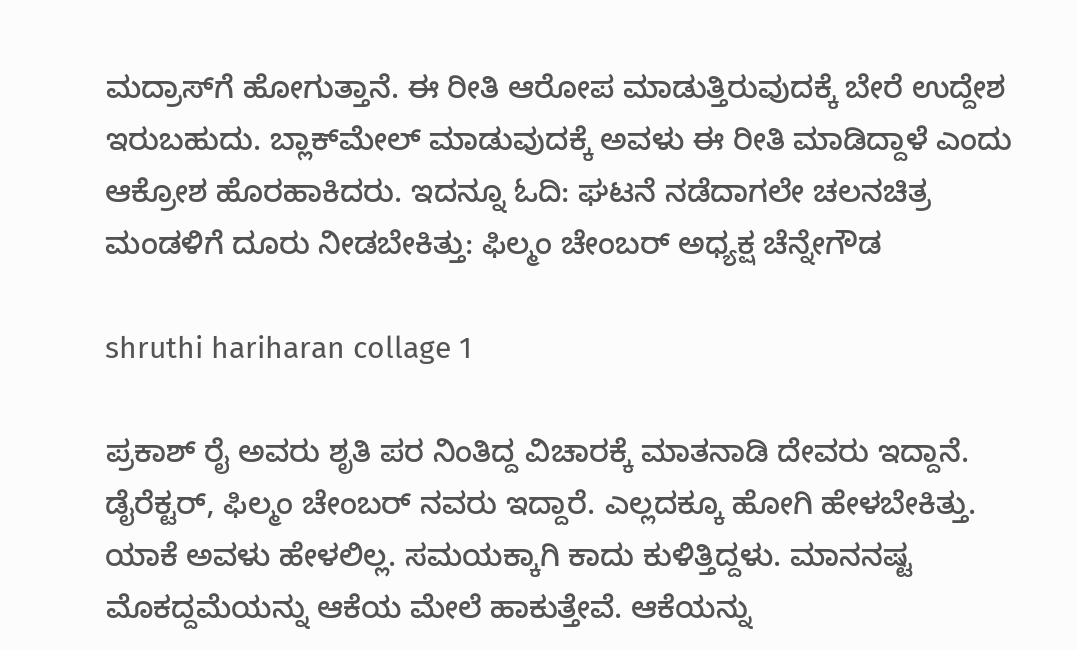ಮದ್ರಾಸ್‍ಗೆ ಹೋಗುತ್ತಾನೆ. ಈ ರೀತಿ ಆರೋಪ ಮಾಡುತ್ತಿರುವುದಕ್ಕೆ ಬೇರೆ ಉದ್ದೇಶ ಇರುಬಹುದು. ಬ್ಲಾಕ್‍ಮೇಲ್ ಮಾಡುವುದಕ್ಕೆ ಅವಳು ಈ ರೀತಿ ಮಾಡಿದ್ದಾಳೆ ಎಂದು ಆಕ್ರೋಶ ಹೊರಹಾಕಿದರು. ಇದನ್ನೂ ಓದಿ: ಘಟನೆ ನಡೆದಾಗಲೇ ಚಲನಚಿತ್ರ ಮಂಡಳಿಗೆ ದೂರು ನೀಡಬೇಕಿತ್ತು: ಫಿಲ್ಮಂ ಚೇಂಬರ್ ಅಧ್ಯಕ್ಷ ಚೆನ್ನೇಗೌಡ

shruthi hariharan collage 1

ಪ್ರಕಾಶ್ ರೈ ಅವರು ಶೃತಿ ಪರ ನಿಂತಿದ್ದ ವಿಚಾರಕ್ಕೆ ಮಾತನಾಡಿ ದೇವರು ಇದ್ದಾನೆ. ಡೈರೆಕ್ಟರ್, ಫಿಲ್ಮಂ ಚೇಂಬರ್ ನವರು ಇದ್ದಾರೆ. ಎಲ್ಲದಕ್ಕೂ ಹೋಗಿ ಹೇಳಬೇಕಿತ್ತು. ಯಾಕೆ ಅವಳು ಹೇಳಲಿಲ್ಲ. ಸಮಯಕ್ಕಾಗಿ ಕಾದು ಕುಳಿತ್ತಿದ್ದಳು. ಮಾನನಷ್ಟ ಮೊಕದ್ದಮೆಯನ್ನು ಆಕೆಯ ಮೇಲೆ ಹಾಕುತ್ತೇವೆ. ಆಕೆಯನ್ನು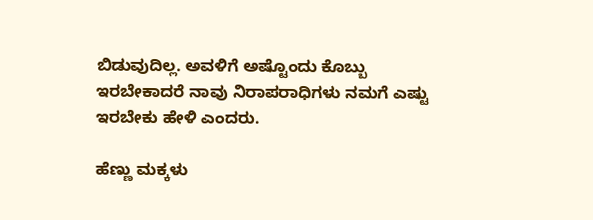ಬಿಡುವುದಿಲ್ಲ. ಅವಳಿಗೆ ಅಷ್ಟೊಂದು ಕೊಬ್ಬು ಇರಬೇಕಾದರೆ ನಾವು ನಿರಾಪರಾಧಿಗಳು ನಮಗೆ ಎಷ್ಟು ಇರಬೇಕು ಹೇಳಿ ಎಂದರು.

ಹೆಣ್ಣು ಮಕ್ಕಳು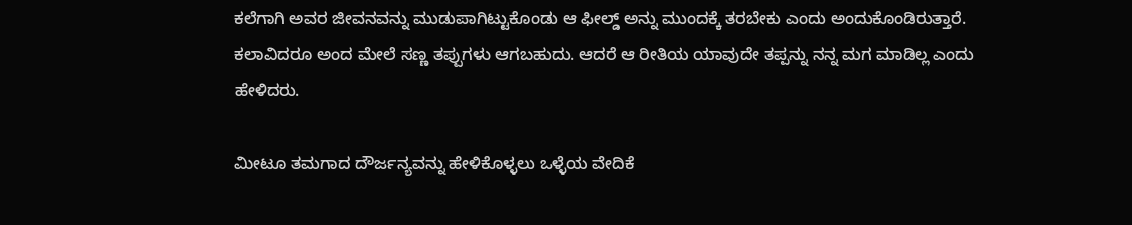ಕಲೆಗಾಗಿ ಅವರ ಜೀವನವನ್ನು ಮುಡುಪಾಗಿಟ್ಟುಕೊಂಡು ಆ ಫೀಲ್ಡ್ ಅನ್ನು ಮುಂದಕ್ಕೆ ತರಬೇಕು ಎಂದು ಅಂದುಕೊಂಡಿರುತ್ತಾರೆ. ಕಲಾವಿದರೂ ಅಂದ ಮೇಲೆ ಸಣ್ಣ ತಪ್ಪುಗಳು ಆಗಬಹುದು. ಆದರೆ ಆ ರೀತಿಯ ಯಾವುದೇ ತಪ್ಪನ್ನು ನನ್ನ ಮಗ ಮಾಡಿಲ್ಲ ಎಂದು ಹೇಳಿದರು.

ಮೀಟೂ ತಮಗಾದ ದೌರ್ಜನ್ಯವನ್ನು ಹೇಳಿಕೊಳ್ಳಲು ಒಳ್ಳೆಯ ವೇದಿಕೆ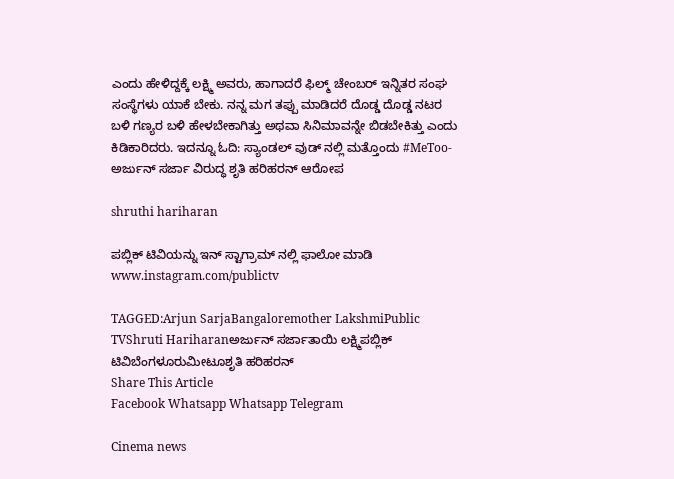ಎಂದು ಹೇಳಿದ್ದಕ್ಕೆ ಲಕ್ಷ್ಮಿ ಅವರು, ಹಾಗಾದರೆ ಫಿಲ್ಮ್ ಚೇಂಬರ್ ಇನ್ನಿತರ ಸಂಘ ಸಂಸ್ಥೆಗಳು ಯಾಕೆ ಬೇಕು. ನನ್ನ ಮಗ ತಪ್ಪು ಮಾಡಿದರೆ ದೊಡ್ಡ ದೊಡ್ಡ ನಟರ ಬಳಿ ಗಣ್ಯರ ಬಳಿ ಹೇಳಬೇಕಾಗಿತ್ತು ಅಥವಾ ಸಿನಿಮಾವನ್ನೇ ಬಿಡಬೇಕಿತ್ತು ಎಂದು ಕಿಡಿಕಾರಿದರು. ಇದನ್ನೂ ಓದಿ: ಸ್ಯಾಂಡಲ್ ವುಡ್ ನಲ್ಲಿ ಮತ್ತೊಂದು #MeToo- ಅರ್ಜುನ್ ಸರ್ಜಾ ವಿರುದ್ಧ ಶೃತಿ ಹರಿಹರನ್ ಆರೋಪ

shruthi hariharan

ಪಬ್ಲಿಕ್ ಟಿವಿಯನ್ನು ಇನ್ ಸ್ಟಾಗ್ರಾಮ್ ನಲ್ಲಿ ಫಾಲೋ ಮಾಡಿ www.instagram.com/publictv

TAGGED:Arjun SarjaBangaloremother LakshmiPublic TVShruti Hariharanಅರ್ಜುನ್ ಸರ್ಜಾತಾಯಿ ಲಕ್ಷ್ಮಿಪಬ್ಲಿಕ್ ಟಿವಿಬೆಂಗಳೂರುಮೀಟೂಶೃತಿ ಹರಿಹರನ್
Share This Article
Facebook Whatsapp Whatsapp Telegram

Cinema news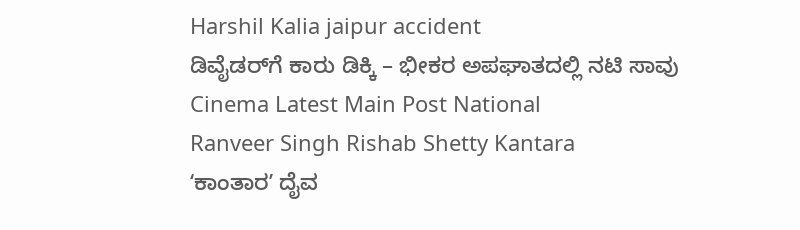Harshil Kalia jaipur accident
ಡಿವೈಡರ್‌ಗೆ ಕಾರು ಡಿಕ್ಕಿ – ಭೀಕರ ಅಪಘಾತದಲ್ಲಿ ನಟಿ ಸಾವು
Cinema Latest Main Post National
Ranveer Singh Rishab Shetty Kantara
ʻಕಾಂತಾರʼ ದೈವ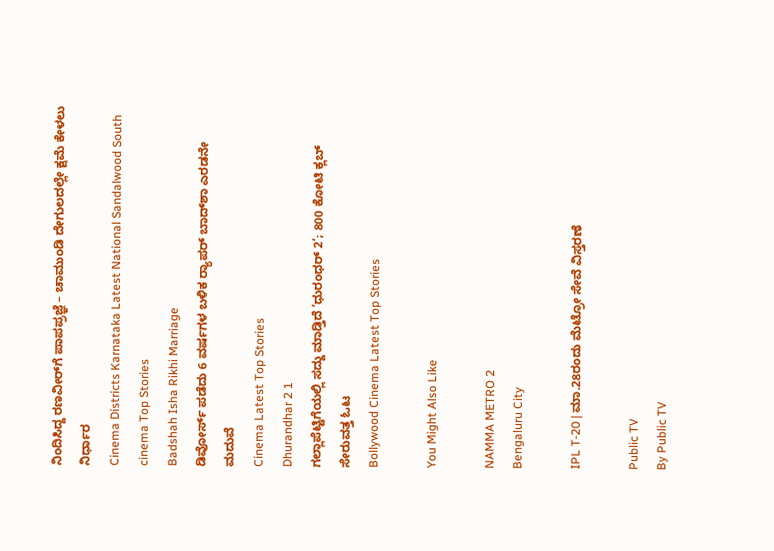ನಿಂದಿಸಿದ್ದ ರಣವೀರ್‌ಗೆ ಪಾಪಪ್ರಜ್ಞೆ – ಚಾಮುಂಡಿ ದೇಗುಲದಲ್ಲೇ ಕ್ಷಮೆ ಕೇಳಲು ನಿರ್ಧಾರ
Cinema Districts Karnataka Latest National Sandalwood South cinema Top Stories
Badshah Isha Rikhi Marriage
ಡಿವೋರ್ಸ್ ಪಡೆದು 6 ವರ್ಷಗಳ ಬಳಿಕ ರ‍್ಯಾಪರ್ ಬಾದ್‌ಶಾ ಎರಡನೇ ಮದುವೆ
Cinema Latest Top Stories
Dhurandhar 2 1
ಗಲ್ಲಾಪೆಟ್ಟಿಗೆಯಲ್ಲಿ ಸದ್ದು ಮಾಡ್ತಿದೆ ‘ಧುರಂಧರ್‌ 2’; 800 ಕೋಟಿ ಕ್ಲಬ್‌ ಸೇರುವತ್ತ ಓಟ
Bollywood Cinema Latest Top Stories

You Might Also Like

NAMMA METRO 2
Bengaluru City

IPL T-20 | ಮಾ.28ರಂದು ಮೆಟ್ರೋ ಸೇವೆ ವಿಸ್ತರಣೆ

Public TV
By Public TV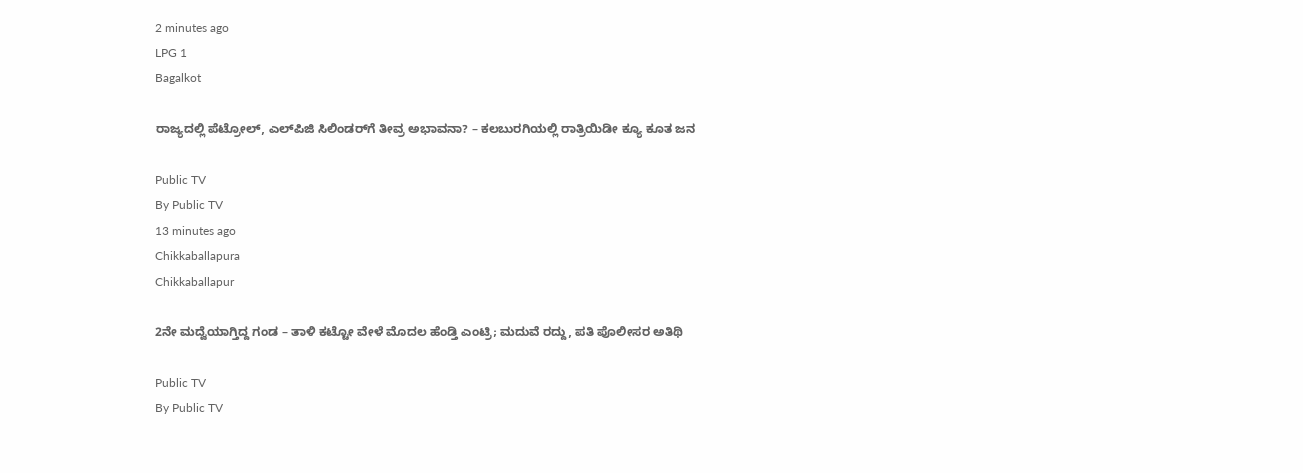2 minutes ago
LPG 1
Bagalkot

ರಾಜ್ಯದಲ್ಲಿ ಪೆಟ್ರೋಲ್, ಎಲ್‌ಪಿಜಿ ಸಿಲಿಂಡರ್‌ಗೆ ತೀವ್ರ ಅಭಾವನಾ? – ಕಲಬುರಗಿಯಲ್ಲಿ ರಾತ್ರಿಯಿಡೀ ಕ್ಯೂ ಕೂತ ಜನ

Public TV
By Public TV
13 minutes ago
Chikkaballapura
Chikkaballapur

2ನೇ ಮದ್ವೆಯಾಗ್ತಿದ್ದ ಗಂಡ – ತಾಳಿ ಕಟ್ಟೋ ವೇಳೆ ಮೊದಲ ಹೆಂಡ್ತಿ ಎಂಟ್ರಿ; ಮದುವೆ ರದ್ದು, ಪತಿ ಪೊಲೀಸರ ಅತಿಥಿ

Public TV
By Public TV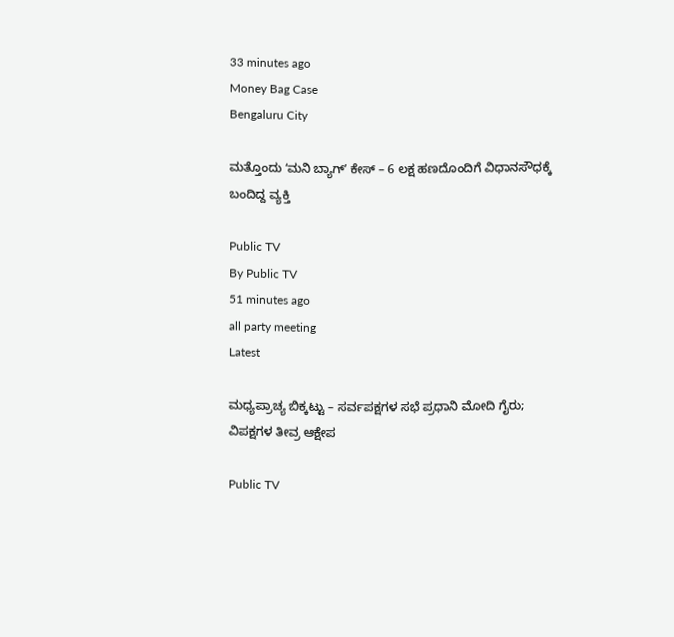33 minutes ago
Money Bag Case
Bengaluru City

ಮತ್ತೊಂದು ʻಮನಿ ಬ್ಯಾಗ್ʼ ಕೇಸ್ – 6 ಲಕ್ಷ ಹಣದೊಂದಿಗೆ ವಿಧಾನಸೌಧಕ್ಕೆ ಬಂದಿದ್ದ ವ್ಯಕ್ತಿ

Public TV
By Public TV
51 minutes ago
all party meeting
Latest

ಮಧ್ಯಪ್ರಾಚ್ಯ ಬಿಕ್ಕಟ್ಟು – ಸರ್ವಪಕ್ಷಗಳ ಸಭೆ ಪ್ರಧಾನಿ ಮೋದಿ ಗೈರು; ವಿಪಕ್ಷಗಳ ತೀವ್ರ ಆಕ್ಷೇಪ

Public TV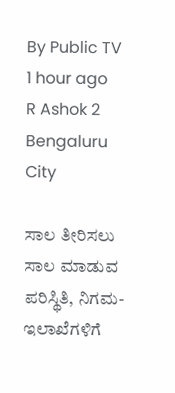By Public TV
1 hour ago
R Ashok 2
Bengaluru City

ಸಾಲ ತೀರಿಸಲು ಸಾಲ ಮಾಡುವ ಪರಿಸ್ಥಿತಿ, ನಿಗಮ-ಇಲಾಖೆಗಳಿಗೆ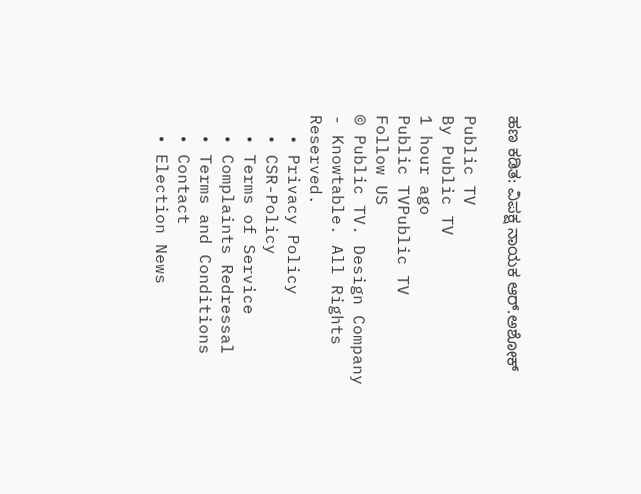ಹಣ ಕಡಿತ: ವಿಪಕ್ಷ ನಾಯಕ ಆರ್‌.ಅಶೋಕ್‌

Public TV
By Public TV
1 hour ago
Public TVPublic TV
Follow US
© Public TV. Design Company - Knowtable. All Rights Reserved.
  • Privacy Policy
  • CSR-Policy
  • Terms of Service
  • Complaints Redressal
  • Terms and Conditions
  • Contact
  • Election News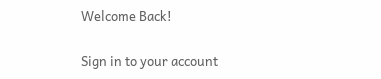Welcome Back!

Sign in to your account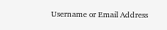Username or Email Address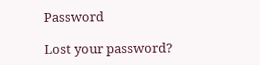Password

Lost your password?